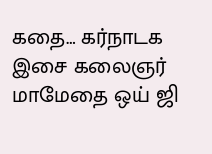கதை… கர்நாடக இசை கலைஞர் மாமேதை ஒய் ஜி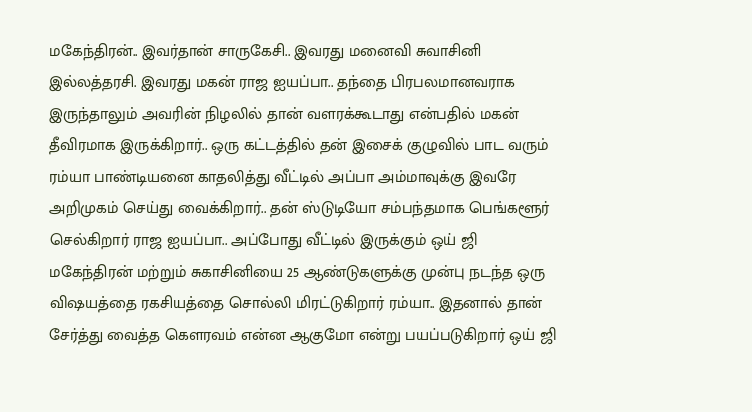மகேந்திரன்.. இவர்தான் சாருகேசி.. இவரது மனைவி சுவாசினி இல்லத்தரசி. இவரது மகன் ராஜ ஐயப்பா.. தந்தை பிரபலமானவராக இருந்தாலும் அவரின் நிழலில் தான் வளரக்கூடாது என்பதில் மகன் தீவிரமாக இருக்கிறார்.. ஒரு கட்டத்தில் தன் இசைக் குழுவில் பாட வரும் ரம்யா பாண்டியனை காதலித்து வீட்டில் அப்பா அம்மாவுக்கு இவரே அறிமுகம் செய்து வைக்கிறார்.. தன் ஸ்டுடியோ சம்பந்தமாக பெங்களூர் செல்கிறார் ராஜ ஐயப்பா.. அப்போது வீட்டில் இருக்கும் ஒய் ஜி மகேந்திரன் மற்றும் சுகாசினியை 25 ஆண்டுகளுக்கு முன்பு நடந்த ஒரு விஷயத்தை ரகசியத்தை சொல்லி மிரட்டுகிறார் ரம்யா.. இதனால் தான் சேர்த்து வைத்த கௌரவம் என்ன ஆகுமோ என்று பயப்படுகிறார் ஒய் ஜி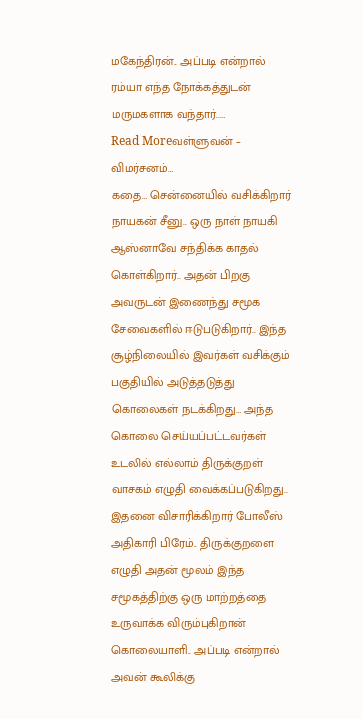மகேந்திரன்.. அப்படி என்றால் ரம்யா எந்த நோக்கத்துடன் மருமகளாக வந்தார்..…
Read Moreவள்ளுவன் – விமர்சனம்…
கதை… சென்னையில் வசிக்கிறார் நாயகன் சீனு.. ஒரு நாள் நாயகி ஆஸ்னாவே சந்திக்க காதல் கொள்கிறார்.. அதன் பிறகு அவருடன் இணைந்து சமூக சேவைகளில் ஈடுபடுகிறார்.. இந்த சூழ்நிலையில் இவர்கள் வசிக்கும் பகுதியில் அடுத்தடுத்து கொலைகள் நடக்கிறது… அந்த கொலை செய்யப்பட்டவர்கள் உடலில் எல்லாம் திருக்குறள் வாசகம் எழுதி வைக்கப்படுகிறது.. இதனை விசாரிக்கிறார் போலீஸ் அதிகாரி பிரேம்.. திருக்குறளை எழுதி அதன் மூலம் இந்த சமூகத்திற்கு ஒரு மாற்றத்தை உருவாக்க விரும்புகிறான் கொலையாளி.. அப்படி என்றால் அவன் கூலிக்கு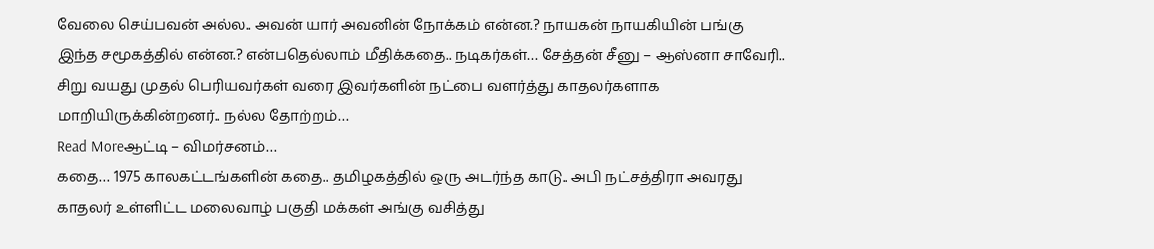வேலை செய்பவன் அல்ல.. அவன் யார் அவனின் நோக்கம் என்ன.? நாயகன் நாயகியின் பங்கு இந்த சமூகத்தில் என்ன.? என்பதெல்லாம் மீதிக்கதை.. நடிகர்கள்… சேத்தன் சீனு – ஆஸ்னா சாவேரி.. சிறு வயது முதல் பெரியவர்கள் வரை இவர்களின் நட்பை வளர்த்து காதலர்களாக மாறியிருக்கின்றனர்.. நல்ல தோற்றம்…
Read Moreஆட்டி – விமர்சனம்…
கதை… 1975 காலகட்டங்களின் கதை.. தமிழகத்தில் ஒரு அடர்ந்த காடு.. அபி நட்சத்திரா அவரது காதலர் உள்ளிட்ட மலைவாழ் பகுதி மக்கள் அங்கு வசித்து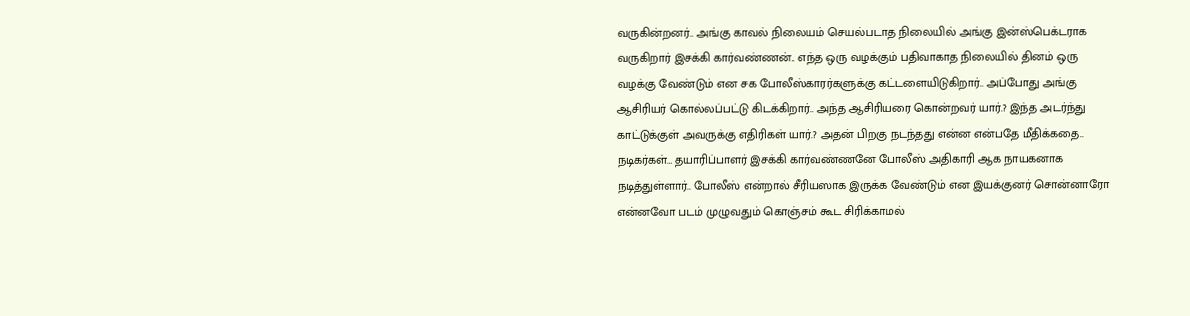வருகின்றனர்.. அங்கு காவல் நிலையம் செயல்படாத நிலையில் அங்கு இன்ஸ்பெக்டராக வருகிறார் இசக்கி கார்வண்ணன்.. எந்த ஒரு வழக்கும் பதிவாகாத நிலையில் தினம் ஒரு வழக்கு வேண்டும் என சக போலீஸ்காரர்களுக்கு கட்டளையிடுகிறார்.. அப்போது அங்கு ஆசிரியர் கொல்லப்பட்டு கிடக்கிறார்.. அந்த ஆசிரியரை கொன்றவர் யார்.? இந்த அடர்ந்து காட்டுக்குள் அவருக்கு எதிரிகள் யார்.? அதன் பிறகு நடந்தது என்ன என்பதே மீதிக்கதை.. நடிகர்கள்… தயாரிப்பாளர் இசக்கி கார்வண்ணனே போலீஸ் அதிகாரி ஆக நாயகனாக நடித்துள்ளார்.. போலீஸ் என்றால் சீரியஸாக இருக்க வேண்டும் என இயக்குனர் சொன்னாரோ என்னவோ படம் முழுவதும் கொஞ்சம் கூட சிரிக்காமல்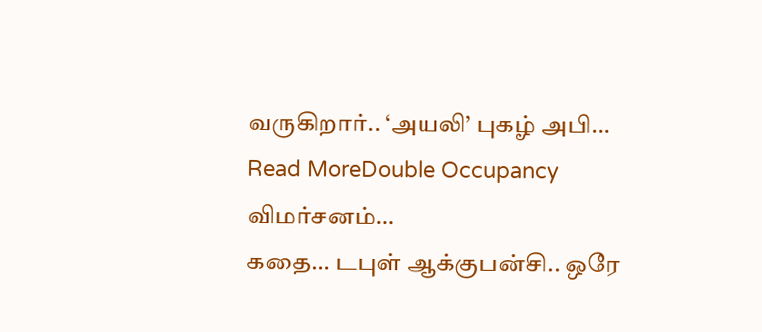வருகிறார்.. ‘அயலி’ புகழ் அபி…
Read MoreDouble Occupancy விமர்சனம்…
கதை… டபுள் ஆக்குபன்சி.. ஒரே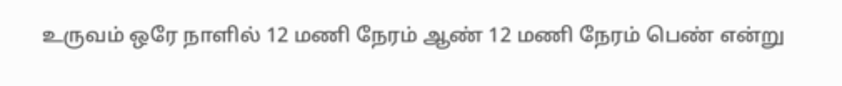உருவம் ஒரே நாளில் 12 மணி நேரம் ஆண் 12 மணி நேரம் பெண் என்று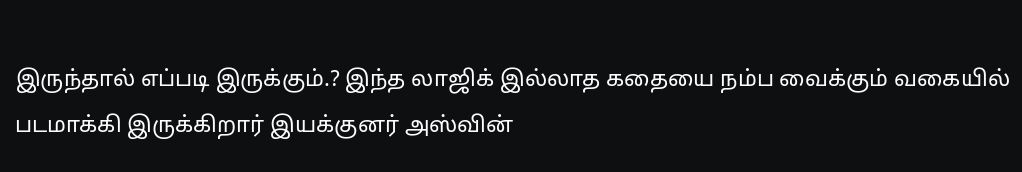இருந்தால் எப்படி இருக்கும்.? இந்த லாஜிக் இல்லாத கதையை நம்ப வைக்கும் வகையில் படமாக்கி இருக்கிறார் இயக்குனர் அஸ்வின்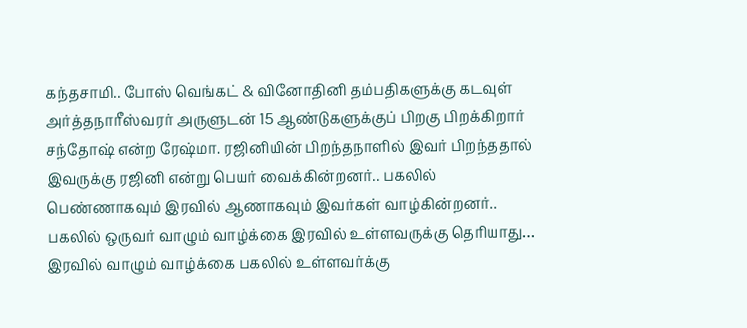கந்தசாமி.. போஸ் வெங்கட் & வினோதினி தம்பதிகளுக்கு கடவுள் அர்த்தநாரீஸ்வரர் அருளுடன் 15 ஆண்டுகளுக்குப் பிறகு பிறக்கிறார் சந்தோஷ் என்ற ரேஷ்மா. ரஜினியின் பிறந்தநாளில் இவர் பிறந்ததால் இவருக்கு ரஜினி என்று பெயர் வைக்கின்றனர்.. பகலில் பெண்ணாகவும் இரவில் ஆணாகவும் இவர்கள் வாழ்கின்றனர்.. பகலில் ஒருவர் வாழும் வாழ்க்கை இரவில் உள்ளவருக்கு தெரியாது… இரவில் வாழும் வாழ்க்கை பகலில் உள்ளவர்க்கு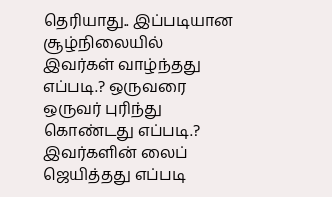தெரியாது.. இப்படியான சூழ்நிலையில் இவர்கள் வாழ்ந்தது எப்படி.? ஒருவரை ஒருவர் புரிந்து கொண்டது எப்படி.? இவர்களின் லைப் ஜெயித்தது எப்படி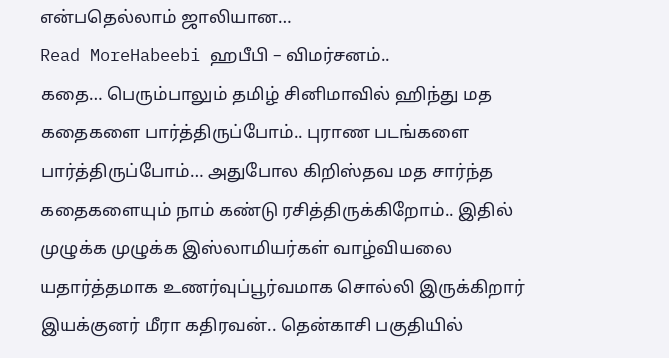என்பதெல்லாம் ஜாலியான…
Read MoreHabeebi ஹபீபி – விமர்சனம்..
கதை… பெரும்பாலும் தமிழ் சினிமாவில் ஹிந்து மத கதைகளை பார்த்திருப்போம்.. புராண படங்களை பார்த்திருப்போம்… அதுபோல கிறிஸ்தவ மத சார்ந்த கதைகளையும் நாம் கண்டு ரசித்திருக்கிறோம்.. இதில் முழுக்க முழுக்க இஸ்லாமியர்கள் வாழ்வியலை யதார்த்தமாக உணர்வுப்பூர்வமாக சொல்லி இருக்கிறார் இயக்குனர் மீரா கதிரவன்.. தென்காசி பகுதியில்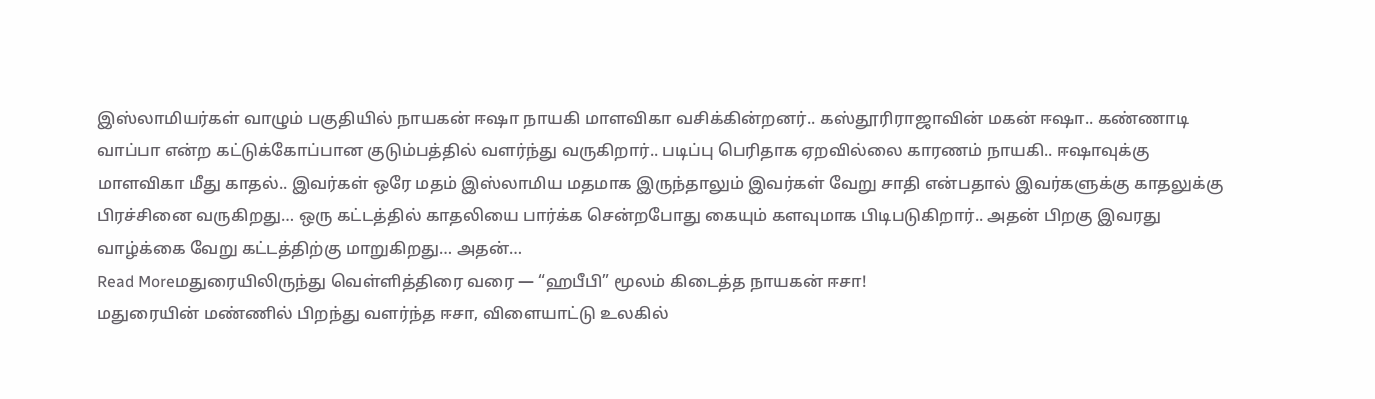இஸ்லாமியர்கள் வாழும் பகுதியில் நாயகன் ஈஷா நாயகி மாளவிகா வசிக்கின்றனர்.. கஸ்தூரிராஜாவின் மகன் ஈஷா.. கண்ணாடி வாப்பா என்ற கட்டுக்கோப்பான குடும்பத்தில் வளர்ந்து வருகிறார்.. படிப்பு பெரிதாக ஏறவில்லை காரணம் நாயகி.. ஈஷாவுக்கு மாளவிகா மீது காதல்.. இவர்கள் ஒரே மதம் இஸ்லாமிய மதமாக இருந்தாலும் இவர்கள் வேறு சாதி என்பதால் இவர்களுக்கு காதலுக்கு பிரச்சினை வருகிறது… ஒரு கட்டத்தில் காதலியை பார்க்க சென்றபோது கையும் களவுமாக பிடிபடுகிறார்.. அதன் பிறகு இவரது வாழ்க்கை வேறு கட்டத்திற்கு மாறுகிறது… அதன்…
Read Moreமதுரையிலிருந்து வெள்ளித்திரை வரை — “ஹபீபி” மூலம் கிடைத்த நாயகன் ஈசா!
மதுரையின் மண்ணில் பிறந்து வளர்ந்த ஈசா, விளையாட்டு உலகில்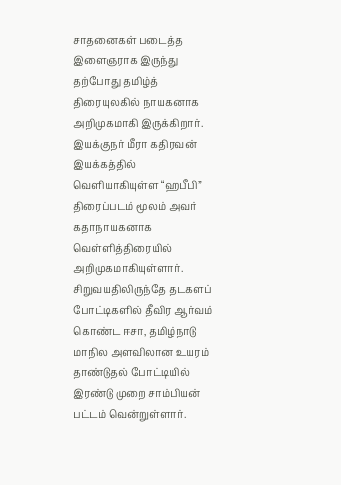சாதனைகள் படைத்த இளைஞராக இருந்து தற்போது தமிழ்த் திரையுலகில் நாயகனாக அறிமுகமாகி இருக்கிறார். இயக்குநர் மீரா கதிரவன் இயக்கத்தில் வெளியாகியுள்ள “ஹபீபி” திரைப்படம் மூலம் அவர் கதாநாயகனாக வெள்ளித்திரையில் அறிமுகமாகியுள்ளார். சிறுவயதிலிருந்தே தடகளப் போட்டிகளில் தீவிர ஆர்வம் கொண்ட ஈசா, தமிழ்நாடு மாநில அளவிலான உயரம் தாண்டுதல் போட்டியில் இரண்டு முறை சாம்பியன் பட்டம் வென்றுள்ளார்.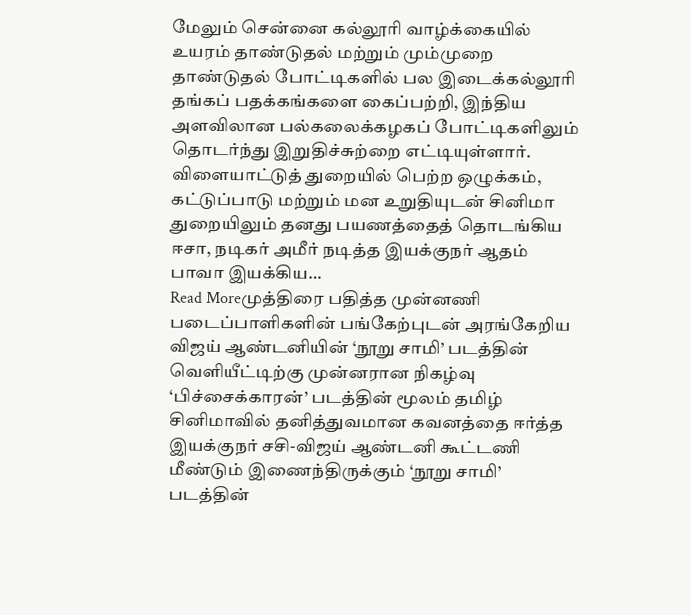மேலும் சென்னை கல்லூரி வாழ்க்கையில் உயரம் தாண்டுதல் மற்றும் மும்முறை தாண்டுதல் போட்டிகளில் பல இடைக்கல்லூரி தங்கப் பதக்கங்களை கைப்பற்றி, இந்திய அளவிலான பல்கலைக்கழகப் போட்டிகளிலும் தொடர்ந்து இறுதிச்சுற்றை எட்டியுள்ளார். விளையாட்டுத் துறையில் பெற்ற ஒழுக்கம், கட்டுப்பாடு மற்றும் மன உறுதியுடன் சினிமா துறையிலும் தனது பயணத்தைத் தொடங்கிய ஈசா, நடிகர் அமீர் நடித்த இயக்குநர் ஆதம் பாவா இயக்கிய…
Read Moreமுத்திரை பதித்த முன்னணி படைப்பாளிகளின் பங்கேற்புடன் அரங்கேறிய விஜய் ஆண்டனியின் ‘நூறு சாமி’ படத்தின் வெளியீட்டிற்கு முன்னரான நிகழ்வு
‘பிச்சைக்காரன்’ படத்தின் மூலம் தமிழ் சினிமாவில் தனித்துவமான கவனத்தை ஈர்த்த இயக்குநர் சசி-விஜய் ஆண்டனி கூட்டணி மீண்டும் இணைந்திருக்கும் ‘நூறு சாமி’ படத்தின்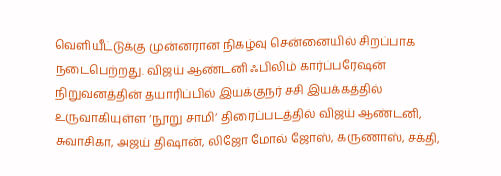வெளியீட்டுக்கு முன்னரான நிகழ்வு சென்னையில் சிறப்பாக நடைபெற்றது. விஜய் ஆண்டனி ஃபிலிம் கார்ப்பரேஷன் நிறுவனத்தின் தயாரிப்பில் இயக்குநர் சசி இயக்கத்தில் உருவாகியுள்ள ‘நூறு சாமி’ திரைப்படத்தில் விஜய் ஆண்டனி, சுவாசிகா, அஜய் திஷான், லிஜோ மோல் ஜோஸ், கருணாஸ், சக்தி,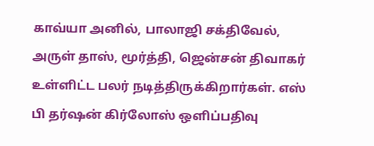காவ்யா அனில், பாலாஜி சக்திவேல், அருள் தாஸ், மூர்த்தி, ஜென்சன் திவாகர் உள்ளிட்ட பலர் நடித்திருக்கிறார்கள். எஸ் பி தர்ஷன் கிர்லோஸ் ஒளிப்பதிவு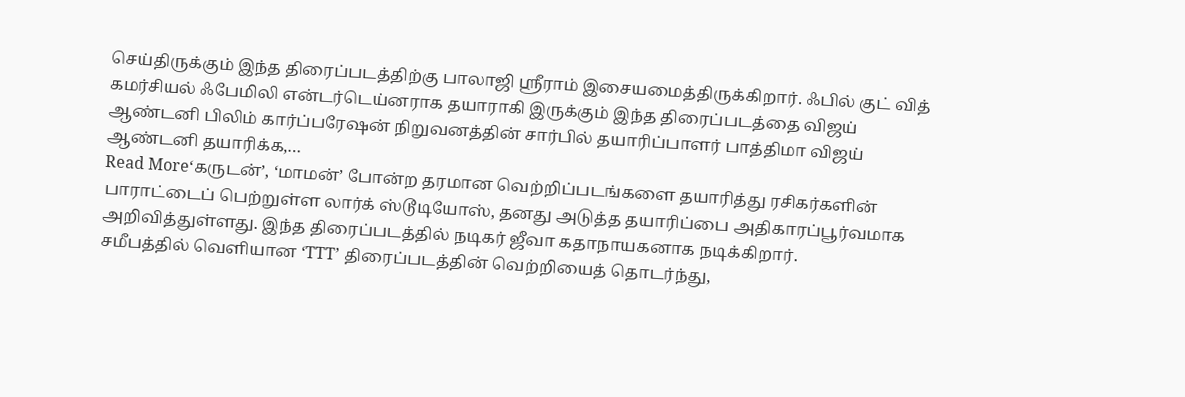செய்திருக்கும் இந்த திரைப்படத்திற்கு பாலாஜி ஸ்ரீராம் இசையமைத்திருக்கிறார். ஃபில் குட் வித் கமர்சியல் ஃபேமிலி என்டர்டெய்னராக தயாராகி இருக்கும் இந்த திரைப்படத்தை விஜய் ஆண்டனி பிலிம் கார்ப்பரேஷன் நிறுவனத்தின் சார்பில் தயாரிப்பாளர் பாத்திமா விஜய் ஆண்டனி தயாரிக்க,…
Read More‘கருடன்’, ‘மாமன்’ போன்ற தரமான வெற்றிப்படங்களை தயாரித்து ரசிகர்களின் பாராட்டைப் பெற்றுள்ள லார்க் ஸ்டூடியோஸ், தனது அடுத்த தயாரிப்பை அதிகாரப்பூர்வமாக அறிவித்துள்ளது. இந்த திரைப்படத்தில் நடிகர் ஜீவா கதாநாயகனாக நடிக்கிறார்.
சமீபத்தில் வெளியான ‘TTT’ திரைப்படத்தின் வெற்றியைத் தொடர்ந்து,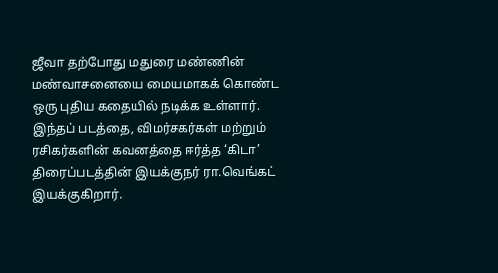ஜீவா தற்போது மதுரை மண்ணின் மண்வாசனையை மையமாகக் கொண்ட ஒரு புதிய கதையில் நடிக்க உள்ளார். இந்தப் படத்தை, விமர்சகர்கள் மற்றும் ரசிகர்களின் கவனத்தை ஈர்த்த ‘கிடா’ திரைப்படத்தின் இயக்குநர் ரா.வெங்கட் இயக்குகிறார்.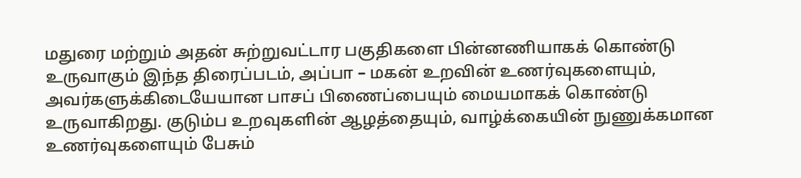மதுரை மற்றும் அதன் சுற்றுவட்டார பகுதிகளை பின்னணியாகக் கொண்டு உருவாகும் இந்த திரைப்படம், அப்பா – மகன் உறவின் உணர்வுகளையும், அவர்களுக்கிடையேயான பாசப் பிணைப்பையும் மையமாகக் கொண்டு உருவாகிறது. குடும்ப உறவுகளின் ஆழத்தையும், வாழ்க்கையின் நுணுக்கமான உணர்வுகளையும் பேசும்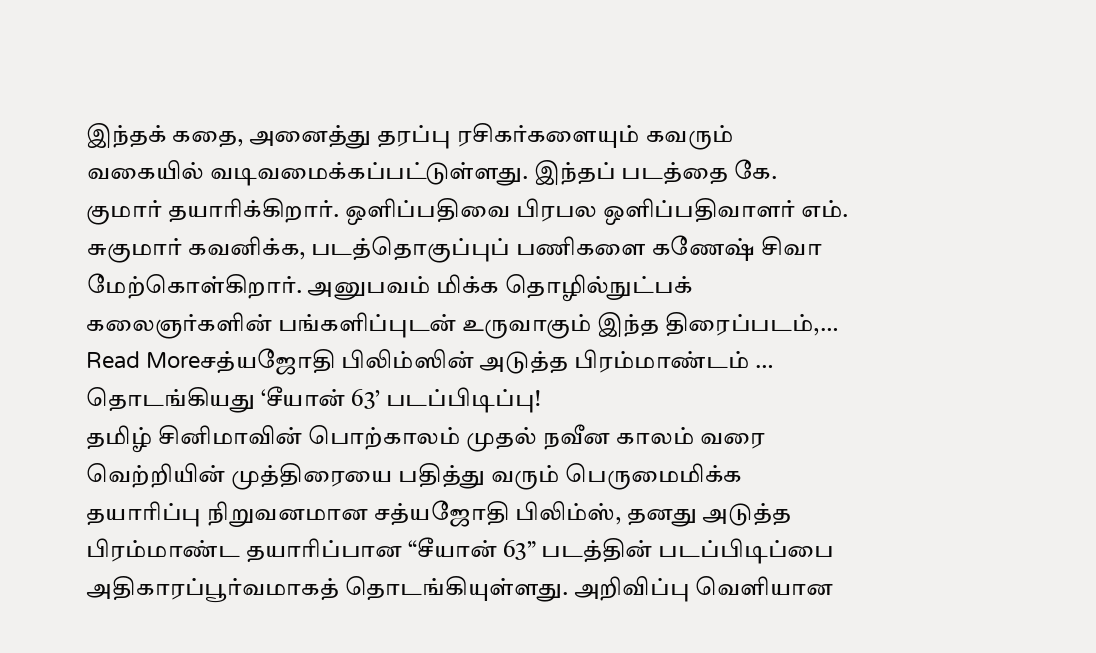இந்தக் கதை, அனைத்து தரப்பு ரசிகர்களையும் கவரும் வகையில் வடிவமைக்கப்பட்டுள்ளது. இந்தப் படத்தை கே. குமார் தயாரிக்கிறார். ஒளிப்பதிவை பிரபல ஒளிப்பதிவாளர் எம். சுகுமார் கவனிக்க, படத்தொகுப்புப் பணிகளை கணேஷ் சிவா மேற்கொள்கிறார். அனுபவம் மிக்க தொழில்நுட்பக் கலைஞர்களின் பங்களிப்புடன் உருவாகும் இந்த திரைப்படம்,…
Read Moreசத்யஜோதி பிலிம்ஸின் அடுத்த பிரம்மாண்டம் … தொடங்கியது ‘சீயான் 63’ படப்பிடிப்பு!
தமிழ் சினிமாவின் பொற்காலம் முதல் நவீன காலம் வரை வெற்றியின் முத்திரையை பதித்து வரும் பெருமைமிக்க தயாரிப்பு நிறுவனமான சத்யஜோதி பிலிம்ஸ், தனது அடுத்த பிரம்மாண்ட தயாரிப்பான “சீயான் 63” படத்தின் படப்பிடிப்பை அதிகாரப்பூர்வமாகத் தொடங்கியுள்ளது. அறிவிப்பு வெளியான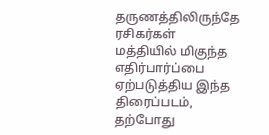தருணத்திலிருந்தே ரசிகர்கள் மத்தியில் மிகுந்த எதிர்பார்ப்பை ஏற்படுத்திய இந்த திரைப்படம், தற்போது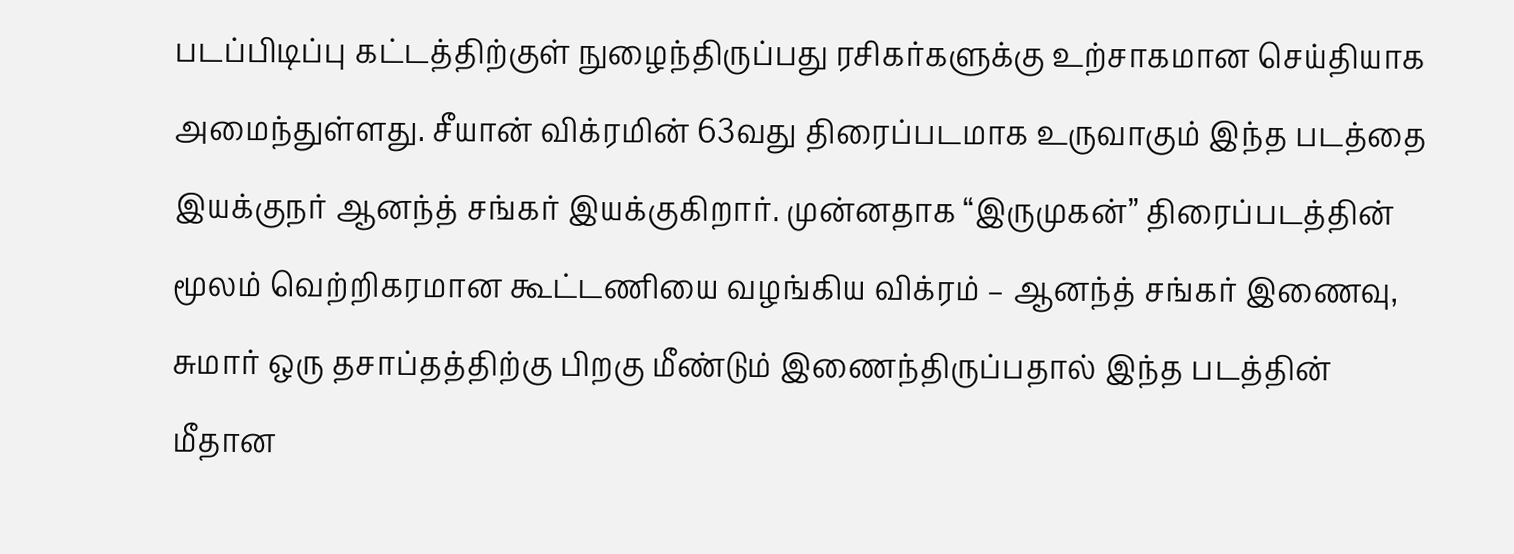படப்பிடிப்பு கட்டத்திற்குள் நுழைந்திருப்பது ரசிகர்களுக்கு உற்சாகமான செய்தியாக அமைந்துள்ளது. சீயான் விக்ரமின் 63வது திரைப்படமாக உருவாகும் இந்த படத்தை இயக்குநர் ஆனந்த் சங்கர் இயக்குகிறார். முன்னதாக “இருமுகன்” திரைப்படத்தின் மூலம் வெற்றிகரமான கூட்டணியை வழங்கிய விக்ரம் – ஆனந்த் சங்கர் இணைவு, சுமார் ஒரு தசாப்தத்திற்கு பிறகு மீண்டும் இணைந்திருப்பதால் இந்த படத்தின் மீதான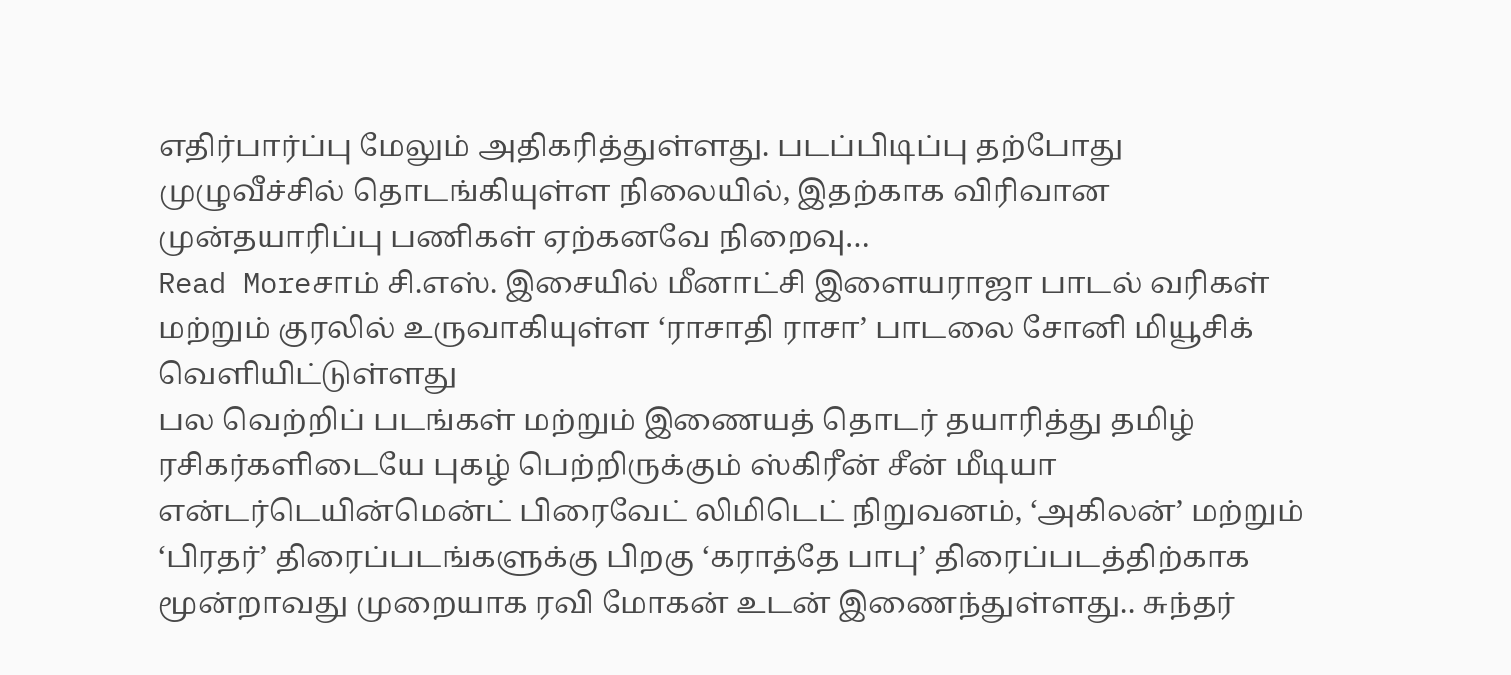எதிர்பார்ப்பு மேலும் அதிகரித்துள்ளது. படப்பிடிப்பு தற்போது முழுவீச்சில் தொடங்கியுள்ள நிலையில், இதற்காக விரிவான முன்தயாரிப்பு பணிகள் ஏற்கனவே நிறைவு…
Read Moreசாம் சி.எஸ். இசையில் மீனாட்சி இளையராஜா பாடல் வரிகள் மற்றும் குரலில் உருவாகியுள்ள ‘ராசாதி ராசா’ பாடலை சோனி மியூசிக் வெளியிட்டுள்ளது
பல வெற்றிப் படங்கள் மற்றும் இணையத் தொடர் தயாரித்து தமிழ் ரசிகர்களிடையே புகழ் பெற்றிருக்கும் ஸ்கிரீன் சீன் மீடியா என்டர்டெயின்மென்ட் பிரைவேட் லிமிடெட் நிறுவனம், ‘அகிலன்’ மற்றும் ‘பிரதர்’ திரைப்படங்களுக்கு பிறகு ‘கராத்தே பாபு’ திரைப்படத்திற்காக மூன்றாவது முறையாக ரவி மோகன் உடன் இணைந்துள்ளது.. சுந்தர்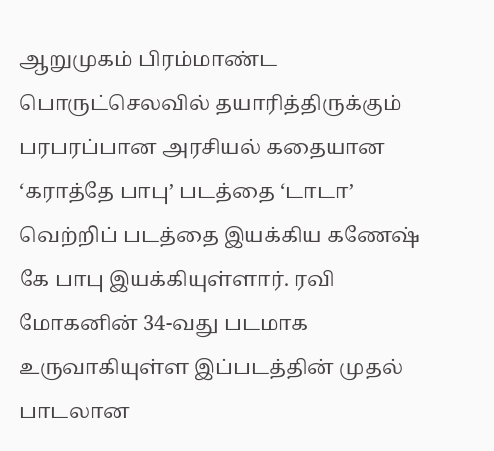ஆறுமுகம் பிரம்மாண்ட பொருட்செலவில் தயாரித்திருக்கும் பரபரப்பான அரசியல் கதையான ‘கராத்தே பாபு’ படத்தை ‘டாடா’ வெற்றிப் படத்தை இயக்கிய கணேஷ் கே பாபு இயக்கியுள்ளார். ரவி மோகனின் 34-வது படமாக உருவாகியுள்ள இப்படத்தின் முதல் பாடலான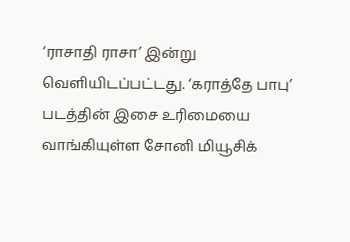‘ராசாதி ராசா’ இன்று வெளியிடப்பட்டது. ‘கராத்தே பாபு’ படத்தின் இசை உரிமையை வாங்கியுள்ள சோனி மியூசிக்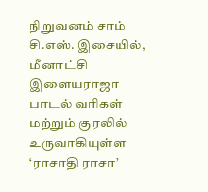நிறுவனம் சாம் சி.எஸ். இசையில், மீனாட்சி இளையராஜா பாடல் வரிகள் மற்றும் குரலில் உருவாகியுள்ள ‘ராசாதி ராசா’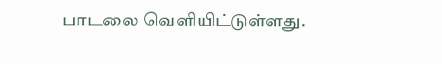பாடலை வெளியிட்டுள்ளது.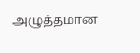அழுத்தமான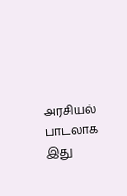அரசியல் பாடலாக இது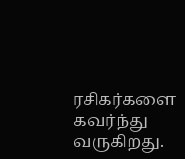ரசிகர்களை கவர்ந்து வருகிறது.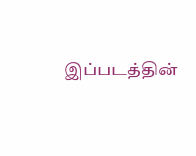இப்படத்தின்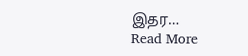இதர…
Read More